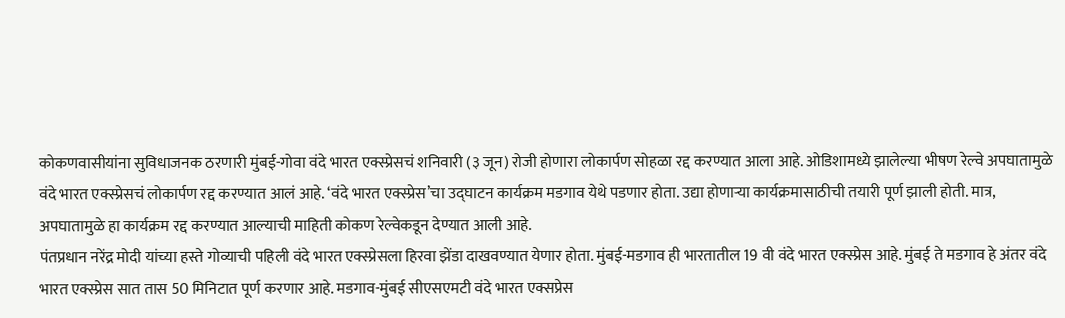कोकणवासीयांना सुविधाजनक ठरणारी मुंबई-गोवा वंदे भारत एक्स्प्रेसचं शनिवारी (३ जून) रोजी होणारा लोकार्पण सोहळा रद्द करण्यात आला आहे. ओडिशामध्ये झालेल्या भीषण रेल्वे अपघातामुळे वंदे भारत एक्स्प्रेसचं लोकार्पण रद्द करण्यात आलं आहे. ‘वंदे भारत एक्स्प्रेस’चा उद्घाटन कार्यक्रम मडगाव येथे पडणार होता. उद्या होणाऱ्या कार्यक्रमासाठीची तयारी पूर्ण झाली होती. मात्र, अपघातामुळे हा कार्यक्रम रद्द करण्यात आल्याची माहिती कोकण रेल्वेकडून देण्यात आली आहे.
पंतप्रधान नरेंद्र मोदी यांच्या हस्ते गोव्याची पहिली वंदे भारत एक्स्प्रेसला हिरवा झेंडा दाखवण्यात येणार होता. मुंबई-मडगाव ही भारतातील 19 वी वंदे भारत एक्स्प्रेस आहे. मुंबई ते मडगाव हे अंतर वंदे भारत एक्स्प्रेस सात तास 50 मिनिटात पूर्ण करणार आहे. मडगाव-मुंबई सीएसएमटी वंदे भारत एक्सप्रेस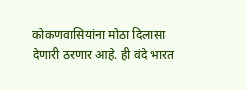कोकणवासियांना मोठा दिलासा देणारी ठरणार आहे. ही वंदे भारत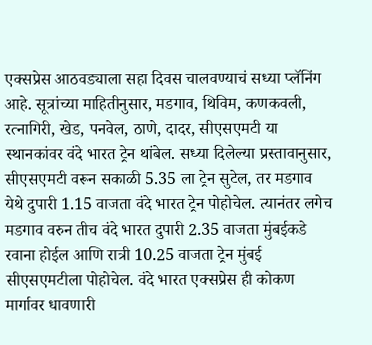एक्सप्रेस आठवड्याला सहा दिवस चालवण्याचं सध्या प्लॅनिंग आहे. सूत्रांच्या माहितीनुसार, मडगाव, थिविम, कणकवली, रत्नागिरी, खेड, पनवेल, ठाणे, दादर, सीएसएमटी या स्थानकांवर वंदे भारत ट्रेन थांबेल. सध्या दिलेल्या प्रस्तावानुसार, सीएसएमटी वरून सकाळी 5.35 ला ट्रेन सुटेल, तर मडगाव येथे दुपारी 1.15 वाजता वंदे भारत ट्रेन पोहोचेल. त्यानंतर लगेच मडगाव वरुन तीच वंदे भारत दुपारी 2.35 वाजता मुंबईकडे रवाना होईल आणि रात्री 10.25 वाजता ट्रेन मुंबई सीएसएमटीला पोहोचेल. वंदे भारत एक्सप्रेस ही कोकण मार्गावर धावणारी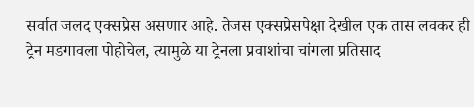सर्वात जलद एक्सप्रेस असणार आहे. तेजस एक्सप्रेसपेक्षा देखील एक तास लवकर ही ट्रेन मडगावला पोहोचेल, त्यामुळे या ट्रेनला प्रवाशांचा चांगला प्रतिसाद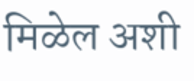मिळेल अशी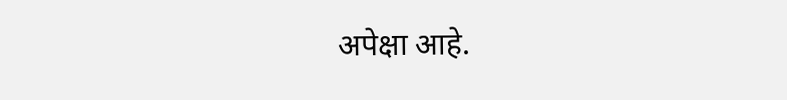अपेक्षा आहे.